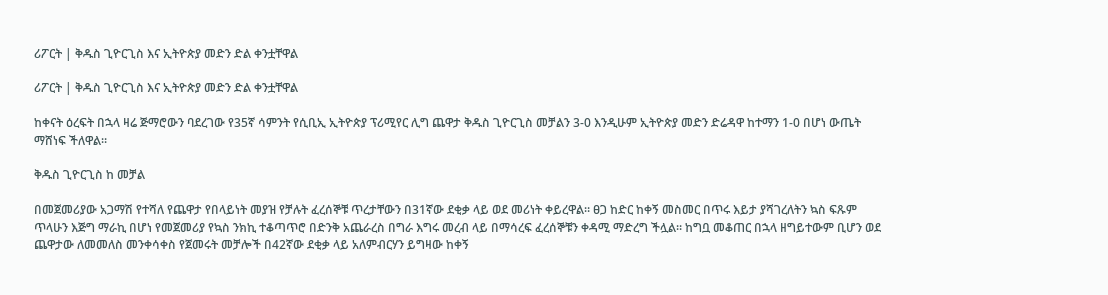ሪፖርት | ቅዱስ ጊዮርጊስ እና ኢትዮጵያ መድን ድል ቀንቷቸዋል

ሪፖርት | ቅዱስ ጊዮርጊስ እና ኢትዮጵያ መድን ድል ቀንቷቸዋል

ከቀናት ዕረፍት በኋላ ዛሬ ጅማሮውን ባደረገው የ35ኛ ሳምንት የሲቢኢ ኢትዮጵያ ፕሪሚየር ሊግ ጨዋታ ቅዱስ ጊዮርጊስ መቻልን 3-0 እንዲሁም ኢትዮጵያ መድን ድሬዳዋ ከተማን 1-0 በሆነ ውጤት ማሸነፍ ችለዋል።

ቅዱስ ጊዮርጊስ ከ መቻል

በመጀመሪያው አጋማሽ የተሻለ የጨዋታ የበላይነት መያዝ የቻሉት ፈረሰኞቹ ጥረታቸውን በ31ኛው ደቂቃ ላይ ወደ መሪነት ቀይረዋል። ፀጋ ከድር ከቀኝ መስመር በጥሩ እይታ ያሻገረለትን ኳስ ፍጹም ጥላሁን እጅግ ማራኪ በሆነ የመጀመሪያ የኳስ ንክኪ ተቆጣጥሮ በድንቅ አጨራረስ በግራ እግሩ መረብ ላይ በማሳረፍ ፈረሰኞቹን ቀዳሚ ማድረግ ችሏል። ከግቧ መቆጠር በኋላ ዘግይተውም ቢሆን ወደ ጨዋታው ለመመለስ መንቀሳቀስ የጀመሩት መቻሎች በ42ኛው ደቂቃ ላይ አለምብርሃን ይግዛው ከቀኝ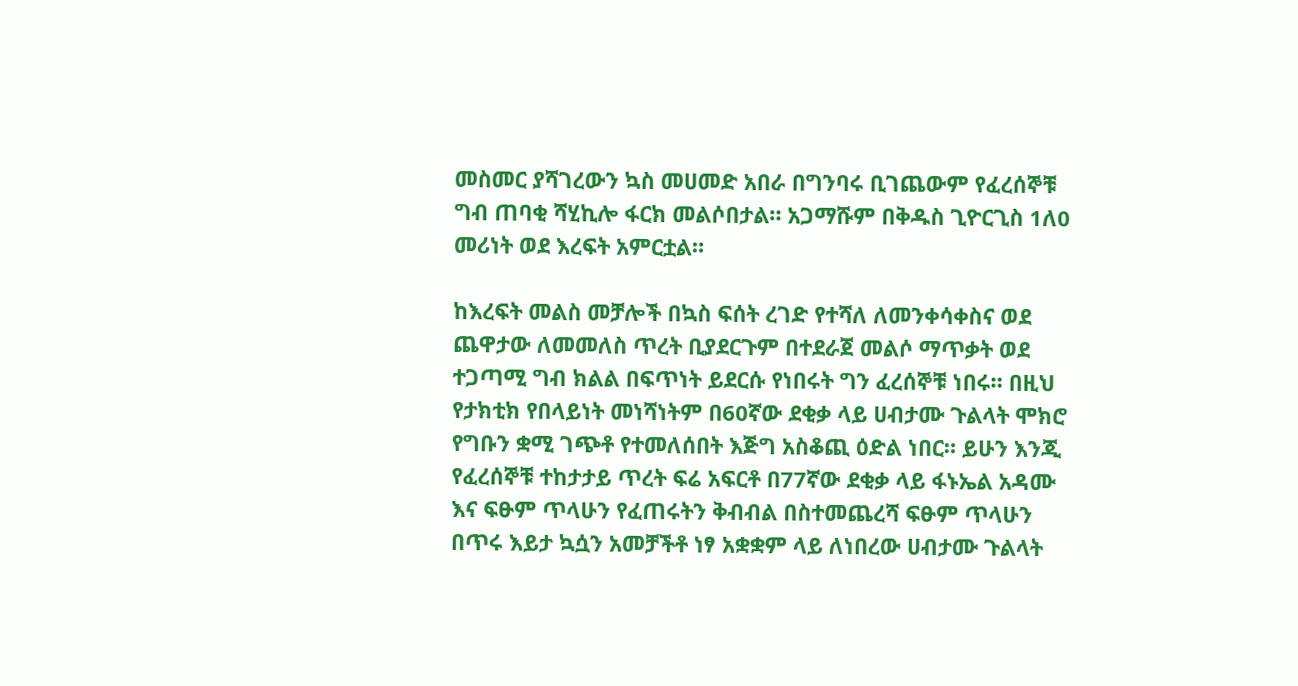መስመር ያሻገረውን ኳስ መሀመድ አበራ በግንባሩ ቢገጨውም የፈረሰኞቹ ግብ ጠባቂ ሻሂኪሎ ፋርክ መልሶበታል። አጋማሹም በቅዱስ ጊዮርጊስ 1ለ0 መሪነት ወደ እረፍት አምርቷል።

ከእረፍት መልስ መቻሎች በኳስ ፍሰት ረገድ የተሻለ ለመንቀሳቀስና ወደ ጨዋታው ለመመለስ ጥረት ቢያደርጉም በተደራጀ መልሶ ማጥቃት ወደ ተጋጣሚ ግብ ክልል በፍጥነት ይደርሱ የነበሩት ግን ፈረሰኞቹ ነበሩ። በዚህ የታክቲክ የበላይነት መነሻነትም በ60ኛው ደቂቃ ላይ ሀብታሙ ጉልላት ሞክሮ የግቡን ቋሚ ገጭቶ የተመለሰበት እጅግ አስቆጪ ዕድል ነበር። ይሁን እንጂ የፈረሰኞቹ ተከታታይ ጥረት ፍሬ አፍርቶ በ77ኛው ደቂቃ ላይ ፋኑኤል አዳሙ እና ፍፁም ጥላሁን የፈጠሩትን ቅብብል በስተመጨረሻ ፍፁም ጥላሁን በጥሩ እይታ ኳሷን አመቻችቶ ነፃ አቋቋም ላይ ለነበረው ሀብታሙ ጉልላት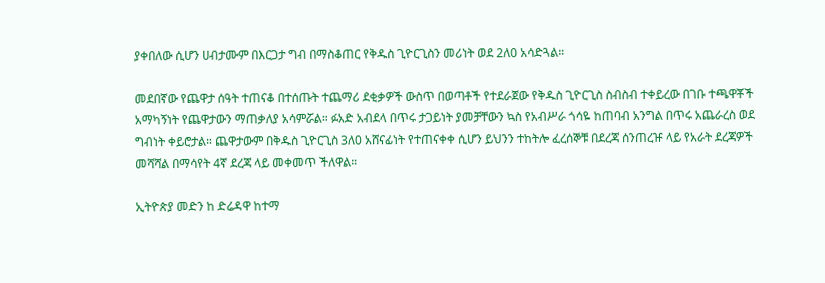ያቀበለው ሲሆን ሀብታሙም በእርጋታ ግብ በማስቆጠር የቅዱስ ጊዮርጊስን መሪነት ወደ 2ለ0 አሳድጓል።

መደበኛው የጨዋታ ሰዓት ተጠናቆ በተሰጡት ተጨማሪ ደቂቃዎች ውስጥ በወጣቶች የተደራጀው የቅዱስ ጊዮርጊስ ስብስብ ተቀይረው በገቡ ተጫዋቾች አማካኝነት የጨዋታውን ማጠቃለያ አሳምሯል። ፉአድ አብደላ በጥሩ ታጋይነት ያመቻቸውን ኳስ የአብሥራ ጎሳዬ ከጠባብ አንግል በጥሩ አጨራረስ ወደ ግብነት ቀይሮታል። ጨዋታውም በቅዱስ ጊዮርጊስ 3ለ0 አሸናፊነት የተጠናቀቀ ሲሆን ይህንን ተከትሎ ፈረሰኞቹ በደረጃ ሰንጠረዡ ላይ የአራት ደረጃዎች መሻሻል በማሳየት 4ኛ ደረጃ ላይ መቀመጥ ችለዋል።

ኢትዮጵያ መድን ከ ድሬዳዋ ከተማ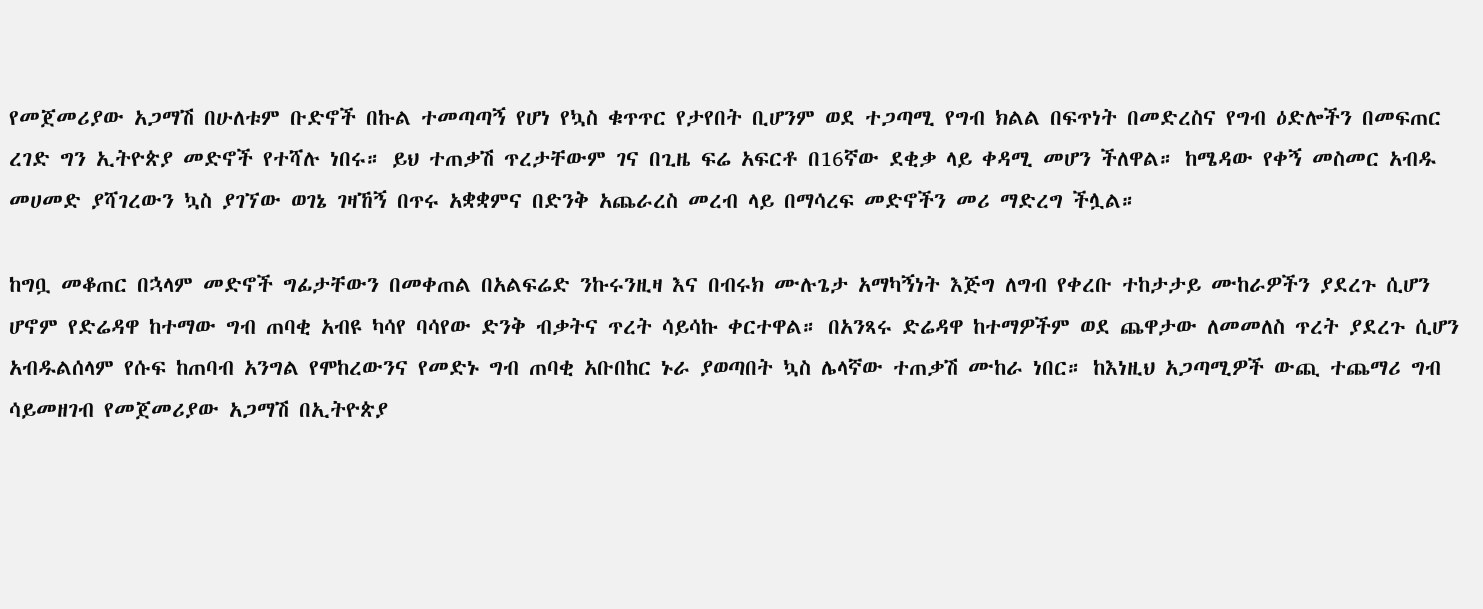የመጀመሪያው አጋማሽ በሁለቱም ቡድኖች በኩል ተመጣጣኝ የሆነ የኳስ ቁጥጥር የታየበት ቢሆንም ወደ ተጋጣሚ የግብ ክልል በፍጥነት በመድረስና የግብ ዕድሎችን በመፍጠር ረገድ ግን ኢትዮጵያ መድኖች የተሻሉ ነበሩ። ይህ ተጠቃሽ ጥረታቸውም ገና በጊዜ ፍሬ አፍርቶ በ16ኛው ደቂቃ ላይ ቀዳሚ መሆን ችለዋል። ከሜዳው የቀኝ መስመር አብዱ መሀመድ ያሻገረውን ኳስ ያገኘው ወገኔ ገዛኸኝ በጥሩ አቋቋምና በድንቅ አጨራረስ መረብ ላይ በማሳረፍ መድኖችን መሪ ማድረግ ችሏል።

ከግቧ መቆጠር በኋላም መድኖች ግፊታቸውን በመቀጠል በአልፍሬድ ንኩሩንዚዛ እና በብሩክ ሙሉጌታ አማካኝነት እጅግ ለግብ የቀረቡ ተከታታይ ሙከራዎችን ያደረጉ ሲሆን ሆኖም የድሬዳዋ ከተማው ግብ ጠባቂ አብዩ ካሳየ ባሳየው ድንቅ ብቃትና ጥረት ሳይሳኩ ቀርተዋል። በአንጻሩ ድሬዳዋ ከተማዎችም ወደ ጨዋታው ለመመለስ ጥረት ያደረጉ ሲሆን አብዱልሰላም የሱፍ ከጠባብ አንግል የሞከረውንና የመድኑ ግብ ጠባቂ አቡበከር ኑራ ያወጣበት ኳስ ሌላኛው ተጠቃሽ ሙከራ ነበር። ከእነዚህ አጋጣሚዎች ውጪ ተጨማሪ ግብ ሳይመዘገብ የመጀመሪያው አጋማሽ በኢትዮጵያ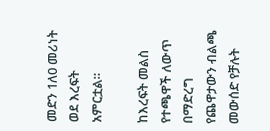መድን 1ለ0 መሪነት ወደ እረፍት አምርቷል።

ከእረፍት መልስ የተጫዋች ለውጥ በማድረግ የጨዋታውን ብልጫ መውሰድ የቻሉት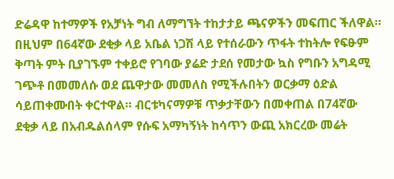ድሬዳዋ ከተማዎች የአቻነት ግብ ለማግኘት ተከታታይ ጫናዎችን መፍጠር ችለዋል። በዚህም በ64ኛው ደቂቃ ላይ አቤል ነጋሽ ላይ የተሰራውን ጥፋት ተከትሎ የፍፁም ቅጣት ምት ቢያገኙም ተቀይሮ የገባው ያሬድ ታደሰ የመታው ኳስ የግቡን አግዳሚ ገጭቶ በመመለሱ ወደ ጨዋታው መመለስ የሚችሉበትን ወርቃማ ዕድል ሳይጠቀሙበት ቀርተዋል። ብርቱካናማዎቹ ጥቃታቸውን በመቀጠል በ74ኛው ደቂቃ ላይ በአብዱልሰላም የሱፍ አማካኝነት ከሳጥን ውጪ አክርረው መሬት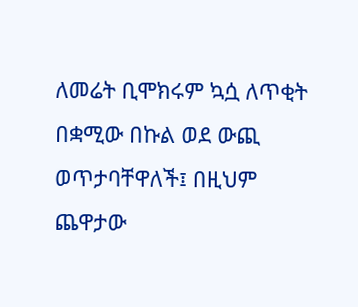ለመሬት ቢሞክሩም ኳሷ ለጥቂት በቋሚው በኩል ወደ ውጪ ወጥታባቸዋለች፤ በዚህም ጨዋታው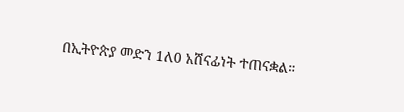በኢትዮጵያ መድን 1ለ0 አሸናፊነት ተጠናቋል።